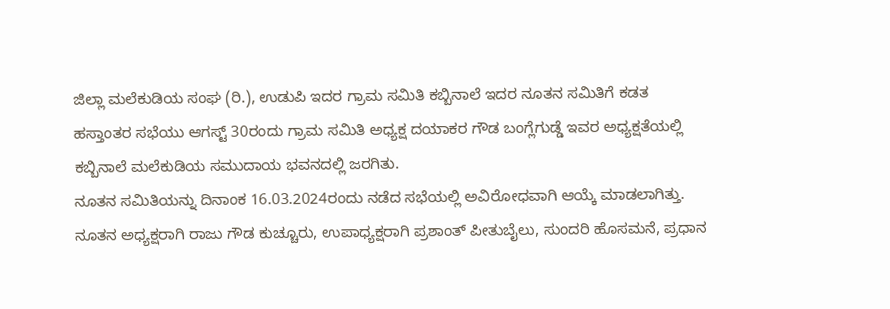ಜಿಲ್ಲಾ ಮಲೆಕುಡಿಯ ಸಂಘ (ರಿ.), ಉಡುಪಿ ಇದರ ಗ್ರಾಮ ಸಮಿತಿ ಕಬ್ಬಿನಾಲೆ ಇದರ ನೂತನ ಸಮಿತಿಗೆ ಕಡತ ಹಸ್ತಾಂತರ ಸಭೆಯು ಆಗಸ್ಟ್ 30ರಂದು ಗ್ರಾಮ ಸಮಿತಿ ಅಧ್ಯಕ್ಷ ದಯಾಕರ ಗೌಡ ಬಂಗ್ಲೆಗುಡ್ಡೆ ಇವರ ಅಧ್ಯಕ್ಷತೆಯಲ್ಲಿ ಕಬ್ಬಿನಾಲೆ ಮಲೆಕುಡಿಯ ಸಮುದಾಯ ಭವನದಲ್ಲಿ ಜರಗಿತು.
ನೂತನ ಸಮಿತಿಯನ್ನು ದಿನಾಂಕ 16.03.2024ರಂದು ನಡೆದ ಸಭೆಯಲ್ಲಿ ಅವಿರೋಧವಾಗಿ ಆಯ್ಕೆ ಮಾಡಲಾಗಿತ್ತು. ನೂತನ ಅಧ್ಯಕ್ಷರಾಗಿ ರಾಜು ಗೌಡ ಕುಚ್ಚೂರು, ಉಪಾಧ್ಯಕ್ಷರಾಗಿ ಪ್ರಶಾಂತ್ ಪೀತುಬೈಲು, ಸುಂದರಿ ಹೊಸಮನೆ, ಪ್ರಧಾನ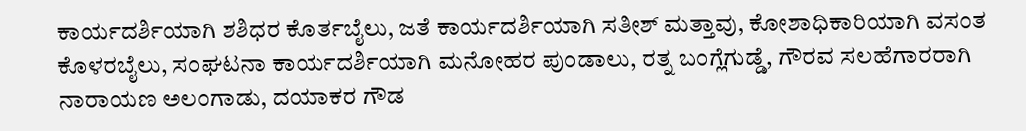ಕಾರ್ಯದರ್ಶಿಯಾಗಿ ಶಶಿಧರ ಕೊರ್ತಬೈಲು, ಜತೆ ಕಾರ್ಯದರ್ಶಿಯಾಗಿ ಸತೀಶ್ ಮತ್ತಾವು, ಕೋಶಾಧಿಕಾರಿಯಾಗಿ ವಸಂತ ಕೊಳರಬೈಲು, ಸಂಘಟನಾ ಕಾರ್ಯದರ್ಶಿಯಾಗಿ ಮನೋಹರ ಪುಂಡಾಲು, ರತ್ನ ಬಂಗ್ಲೆಗುಡ್ಡೆ, ಗೌರವ ಸಲಹೆಗಾರರಾಗಿ ನಾರಾಯಣ ಅಲಂಗಾಡು, ದಯಾಕರ ಗೌಡ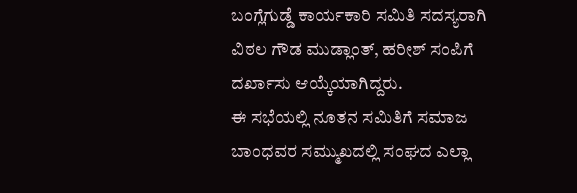ಬಂಗ್ಲೆಗುಡ್ಡೆ ಕಾರ್ಯಕಾರಿ ಸಮಿತಿ ಸದಸ್ಯರಾಗಿ ವಿಠಲ ಗೌಡ ಮುಡ್ಲಾಂತ್, ಹರೀಶ್ ಸಂಪಿಗೆ ದರ್ಖಾಸು ಆಯ್ಕೆಯಾಗಿದ್ದರು.
ಈ ಸಭೆಯಲ್ಲಿ ನೂತನ ಸಮಿತಿಗೆ ಸಮಾಜ ಬಾಂಧವರ ಸಮ್ಮುಖದಲ್ಲಿ ಸಂಘದ ಎಲ್ಲಾ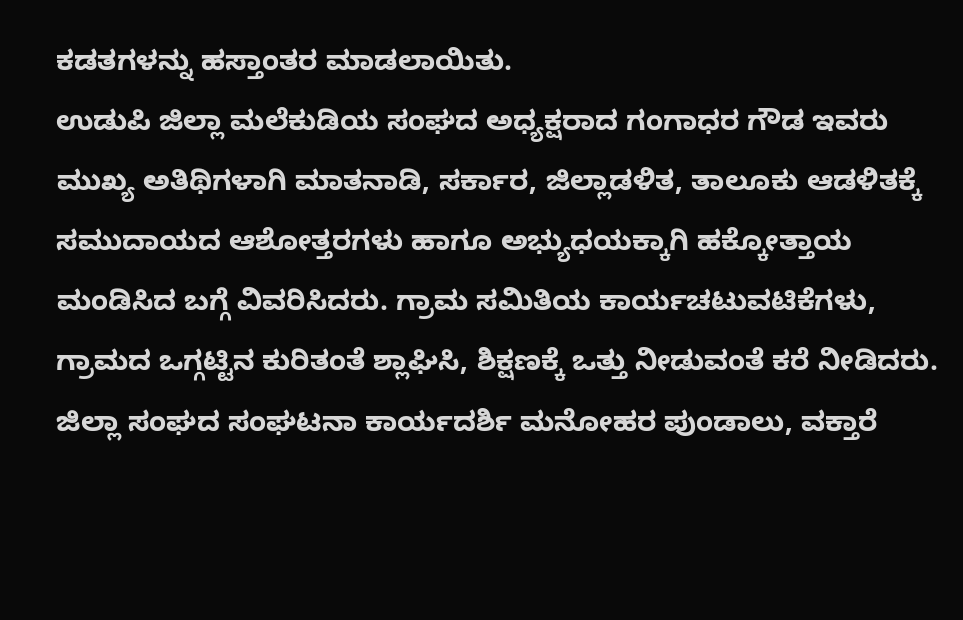ಕಡತಗಳನ್ನು ಹಸ್ತಾಂತರ ಮಾಡಲಾಯಿತು.
ಉಡುಪಿ ಜಿಲ್ಲಾ ಮಲೆಕುಡಿಯ ಸಂಘದ ಅಧ್ಯಕ್ಷರಾದ ಗಂಗಾಧರ ಗೌಡ ಇವರು ಮುಖ್ಯ ಅತಿಥಿಗಳಾಗಿ ಮಾತನಾಡಿ, ಸರ್ಕಾರ, ಜಿಲ್ಲಾಡಳಿತ, ತಾಲೂಕು ಆಡಳಿತಕ್ಕೆ ಸಮುದಾಯದ ಆಶೋತ್ತರಗಳು ಹಾಗೂ ಅಭ್ಯುಧಯಕ್ಕಾಗಿ ಹಕ್ಕೋತ್ತಾಯ ಮಂಡಿಸಿದ ಬಗ್ಗೆ ವಿವರಿಸಿದರು. ಗ್ರಾಮ ಸಮಿತಿಯ ಕಾರ್ಯಚಟುವಟಿಕೆಗಳು, ಗ್ರಾಮದ ಒಗ್ಗಟ್ಟಿನ ಕುರಿತಂತೆ ಶ್ಲಾಘಿಸಿ, ಶಿಕ್ಷಣಕ್ಕೆ ಒತ್ತು ನೀಡುವಂತೆ ಕರೆ ನೀಡಿದರು.
ಜಿಲ್ಲಾ ಸಂಘದ ಸಂಘಟನಾ ಕಾರ್ಯದರ್ಶಿ ಮನೋಹರ ಪುಂಡಾಲು, ವಕ್ತಾರೆ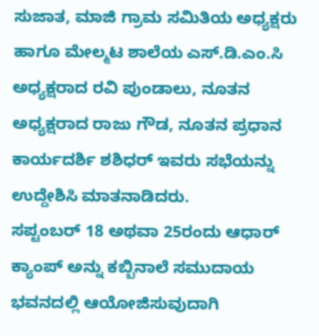ಸುಜಾತ, ಮಾಜಿ ಗ್ರಾಮ ಸಮಿತಿಯ ಅಧ್ಯಕ್ಷರು ಹಾಗೂ ಮೇಲ್ಮಟ ಶಾಲೆಯ ಎಸ್.ಡಿ.ಎಂ.ಸಿ ಅಧ್ಯಕ್ಷರಾದ ರವಿ ಪುಂಡಾಲು, ನೂತನ ಅಧ್ಯಕ್ಷರಾದ ರಾಜು ಗೌಡ, ನೂತನ ಪ್ರಧಾನ ಕಾರ್ಯದರ್ಶಿ ಶಶಿಧರ್ ಇವರು ಸಭೆಯನ್ನು ಉದ್ದೇಶಿಸಿ ಮಾತನಾಡಿದರು.
ಸಪ್ಟಂಬರ್ 18 ಅಥವಾ 25ರಂದು ಆಧಾರ್ ಕ್ಯಾಂಪ್ ಅನ್ನು ಕಬ್ಬಿನಾಲೆ ಸಮುದಾಯ ಭವನದಲ್ಲಿ ಆಯೋಜಿಸುವುದಾಗಿ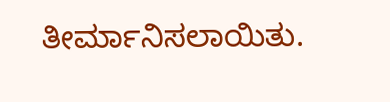ತೀರ್ಮಾನಿಸಲಾಯಿತು.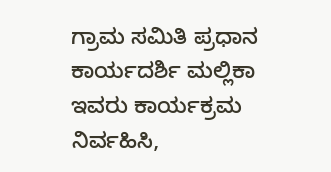ಗ್ರಾಮ ಸಮಿತಿ ಪ್ರಧಾನ ಕಾರ್ಯದರ್ಶಿ ಮಲ್ಲಿಕಾ ಇವರು ಕಾರ್ಯಕ್ರಮ ನಿರ್ವಹಿಸಿ,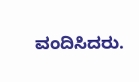ವಂದಿಸಿದರು.